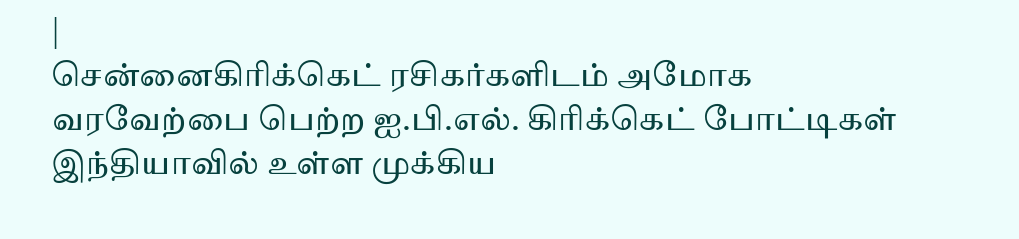|
சென்னைகிரிக்கெட் ரசிகர்களிடம் அமோக வரவேற்பை பெற்ற ஐ.பி.எல். கிரிக்கெட் போட்டிகள் இந்தியாவில் உள்ள முக்கிய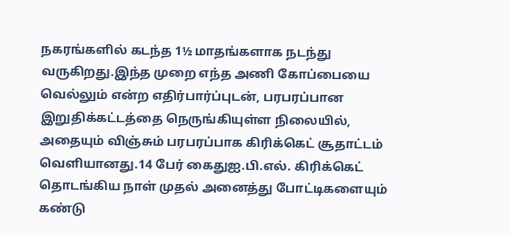நகரங்களில் கடந்த 1½ மாதங்களாக நடந்து வருகிறது.இந்த முறை எந்த அணி கோப்பையை வெல்லும் என்ற எதிர்பார்ப்புடன், பரபரப்பான இறுதிக்கட்டத்தை நெருங்கியுள்ள நிலையில், அதையும் விஞ்சும் பரபரப்பாக கிரிக்கெட் சூதாட்டம் வெளியானது.14 பேர் கைதுஐ.பி.எல். கிரிக்கெட் தொடங்கிய நாள் முதல் அனைத்து போட்டிகளையும் கண்டு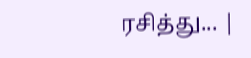ரசித்து... |